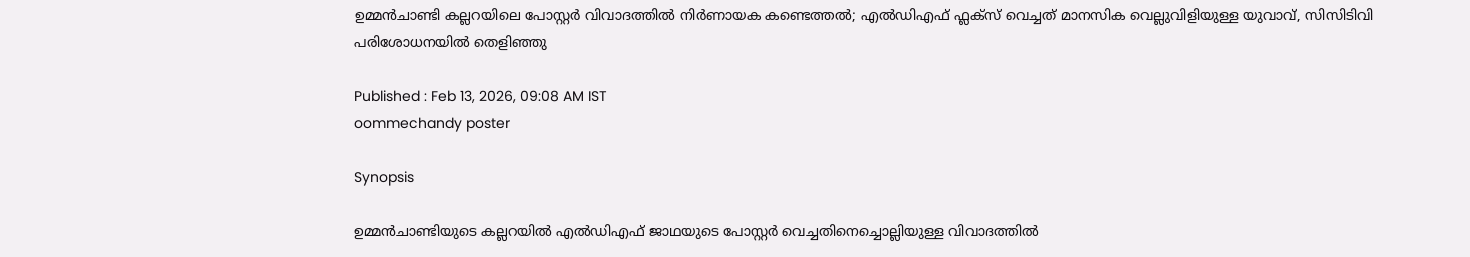ഉമ്മൻചാണ്ടി കല്ലറയിലെ പോസ്റ്റർ വിവാദത്തിൽ നിർണായക കണ്ടെത്തൽ; എൽഡിഎഫ് ഫ്ലക്സ് വെച്ചത് മാനസിക വെല്ലുവിളിയുള്ള യുവാവ്, സിസിടിവി പരിശോധനയില്‍ തെളിഞ്ഞു

Published : Feb 13, 2026, 09:08 AM IST
oommechandy poster

Synopsis

ഉമ്മൻചാണ്ടിയുടെ കല്ലറയിൽ എൽഡിഎഫ് ജാഥയുടെ പോസ്റ്റർ വെച്ചതിനെച്ചൊല്ലിയുള്ള വിവാദത്തിൽ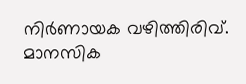നിർണായക വഴിത്തിരിവ്. മാനസിക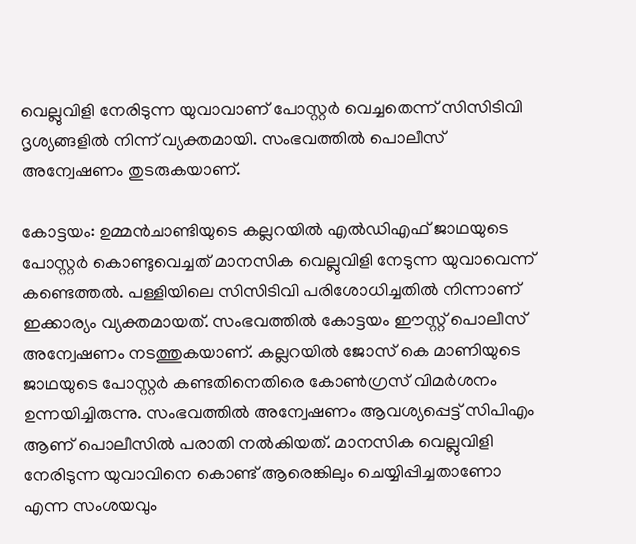വെല്ലുവിളി നേരിടുന്ന യുവാവാണ് പോസ്റ്റർ വെച്ചതെന്ന് സിസിടിവി ദൃശ്യങ്ങളിൽ നിന്ന് വ്യക്തമായി. സംഭവത്തിൽ പൊലീസ് അന്വേഷണം തുടരുകയാണ്.

കോട്ടയം: ഉമ്മൻചാണ്ടിയുടെ കല്ലറയിൽ എൽഡിഎഫ് ജാഥയുടെ പോസ്റ്റർ കൊണ്ടുവെച്ചത് മാനസിക വെല്ലുവിളി നേടുന്ന യുവാവെന്ന് കണ്ടെത്തല്‍. പള്ളിയിലെ സിസിടിവി പരിശോധിച്ചതിൽ നിന്നാണ് ഇക്കാര്യം വ്യക്തമായത്. സംഭവത്തിൽ കോട്ടയം ഈസ്റ്റ് പൊലീസ് അന്വേഷണം നടത്തുകയാണ്. കല്ലറയിൽ ജോസ് കെ മാണിയുടെ ജാഥയുടെ പോസ്റ്റർ കണ്ടതിനെതിരെ കോൺഗ്രസ് വിമർശനം ഉന്നയിച്ചിരുന്നു. സംഭവത്തില്‍ അന്വേഷണം ആവശ്യപ്പെട്ട് സിപിഎം ആണ് പൊലീസിൽ പരാതി നൽകിയത്. മാനസിക വെല്ലുവിളി നേരിടുന്ന യുവാവിനെ കൊണ്ട് ആരെങ്കിലും ചെയ്യിപ്പിച്ചതാണോ എന്ന സംശയവും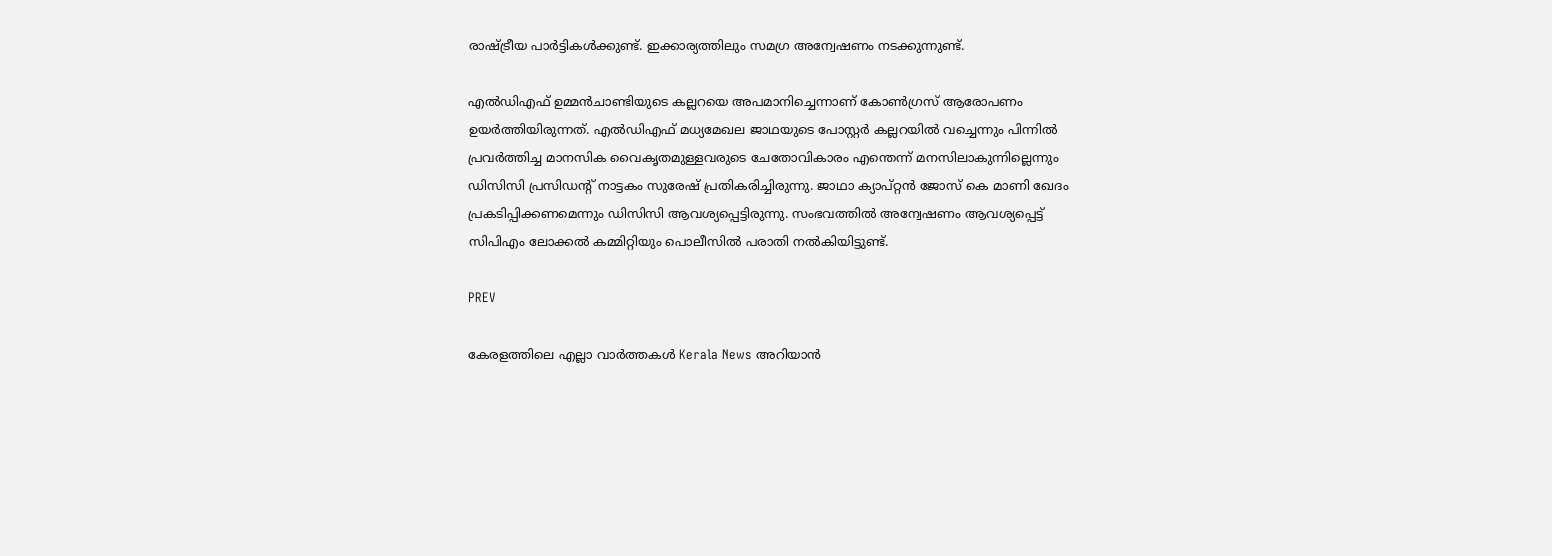രാഷ്ട്രീയ പാർട്ടികൾക്കുണ്ട്. ഇക്കാര്യത്തിലും സമഗ്ര അന്വേഷണം നടക്കുന്നുണ്ട്.

എൽഡിഎഫ് ഉമ്മൻചാണ്ടിയുടെ കല്ലറയെ അപമാനിച്ചെന്നാണ് കോൺഗ്രസ് ആരോപണം ഉയര്‍ത്തിയിരുന്നത്. എൽഡിഎഫ് മധ്യമേഖല ജാഥയുടെ പോസ്റ്റർ കല്ലറയിൽ വച്ചെന്നും പിന്നിൽ പ്രവർത്തിച്ച മാനസിക വൈകൃതമുള്ളവരുടെ ചേതോവികാരം എന്തെന്ന് മനസിലാകുന്നില്ലെന്നും ഡിസിസി പ്രസിഡൻ്റ് നാട്ടകം സുരേഷ് പ്രതികരിച്ചിരുന്നു. ജാഥാ ക്യാപ്റ്റൻ ജോസ് കെ മാണി ഖേദം പ്രകടിപ്പിക്കണമെന്നും ഡിസിസി ആവശ്യപ്പെട്ടിരുന്നു. സംഭവത്തിൽ അന്വേഷണം ആവശ്യപ്പെട്ട് സിപിഎം ലോക്കൽ കമ്മിറ്റിയും പൊലീസിൽ പരാതി നൽകിയിട്ടുണ്ട്.

PREV

കേരളത്തിലെ എല്ലാ വാർത്തകൾ Kerala News അറിയാൻ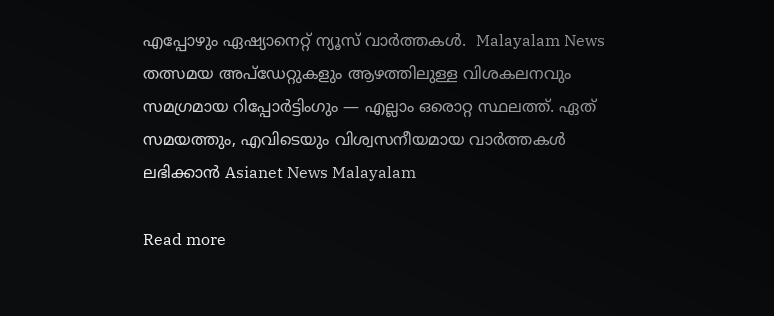എപ്പോഴും ഏഷ്യാനെറ്റ് ന്യൂസ് വാർത്തകൾ.  Malayalam News   തത്സമയ അപ്‌ഡേറ്റുകളും ആഴത്തിലുള്ള വിശകലനവും സമഗ്രമായ റിപ്പോർട്ടിംഗും — എല്ലാം ഒരൊറ്റ സ്ഥലത്ത്. ഏത് സമയത്തും, എവിടെയും വിശ്വസനീയമായ വാർത്തകൾ ലഭിക്കാൻ Asianet News Malayalam

Read more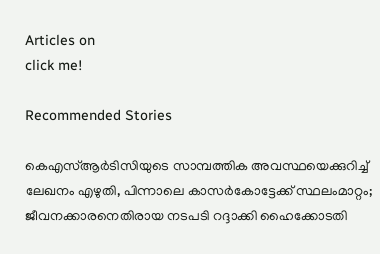Articles on
click me!

Recommended Stories

കെഎസ്ആര്‍ടിസിയുടെ സാമ്പത്തിക അവസ്ഥയെക്കുറിച്ച് ലേഖനം എഴുതി, പിന്നാലെ കാസര്‍കോട്ടേക്ക് സ്ഥലംമാറ്റം; ജീവനക്കാരനെതിരായ നടപടി റദ്ദാക്കി ഹൈക്കോടതി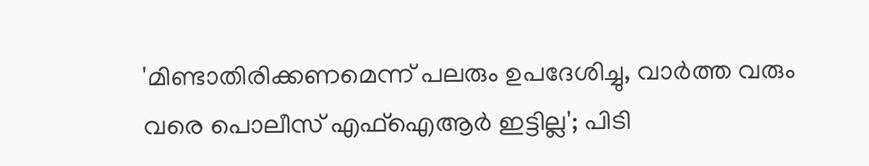'മിണ്ടാതിരിക്കണമെന്ന് പലരും ഉപദേശിച്ചു, വാർത്ത വരും വരെ പൊലീസ് എഫ്‌ഐആർ ഇട്ടില്ല'; പിടി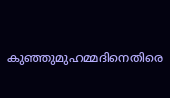കുഞ്ഞുമുഹമ്മദിനെതിരെ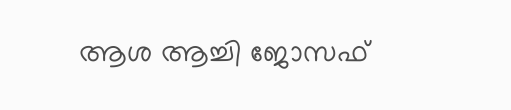ആശ ആച്ചി ജോസഫ്